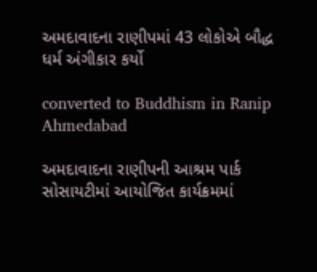અમદાવાદના રાણીપમાં 43 લોકોએ બૌદ્ધ ધર્મ અંગીકાર કર્યો

converted to Buddhism in Ranip Ahmedabad

અમદાવાદના રાણીપની આશ્રમ પાર્ક સોસાયટીમાં આયોજિત કાર્યક્રમમાં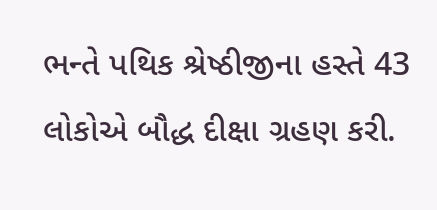ભન્તે પથિક શ્રેષ્ઠીજીના હસ્તે 43 લોકોએ બૌદ્ધ દીક્ષા ગ્રહણ કરી.